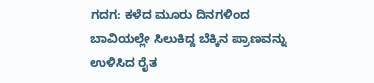ಗದಗ: ಕಳೆದ ಮೂರು ದಿನಗಳಿಂದ ಬಾವಿಯಲ್ಲೇ ಸಿಲುಕಿದ್ದ ಬೆಕ್ಕಿನ ಪ್ರಾಣವನ್ನು ಉಳಿಸಿದ ರೈತ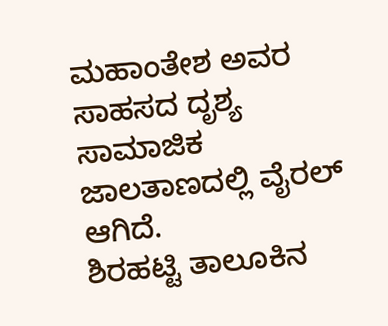ಮಹಾಂತೇಶ ಅವರ ಸಾಹಸದ ದೃಶ್ಯ ಸಾಮಾಜಿಕ ಜಾಲತಾಣದಲ್ಲಿ ವೈರಲ್ ಆಗಿದೆ.
ಶಿರಹಟ್ಟಿ ತಾಲೂಕಿನ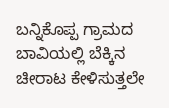ಬನ್ನಿಕೊಪ್ಪ ಗ್ರಾಮದ ಬಾವಿಯಲ್ಲಿ ಬೆಕ್ಕಿನ ಚೀರಾಟ ಕೇಳಿಸುತ್ತಲೇ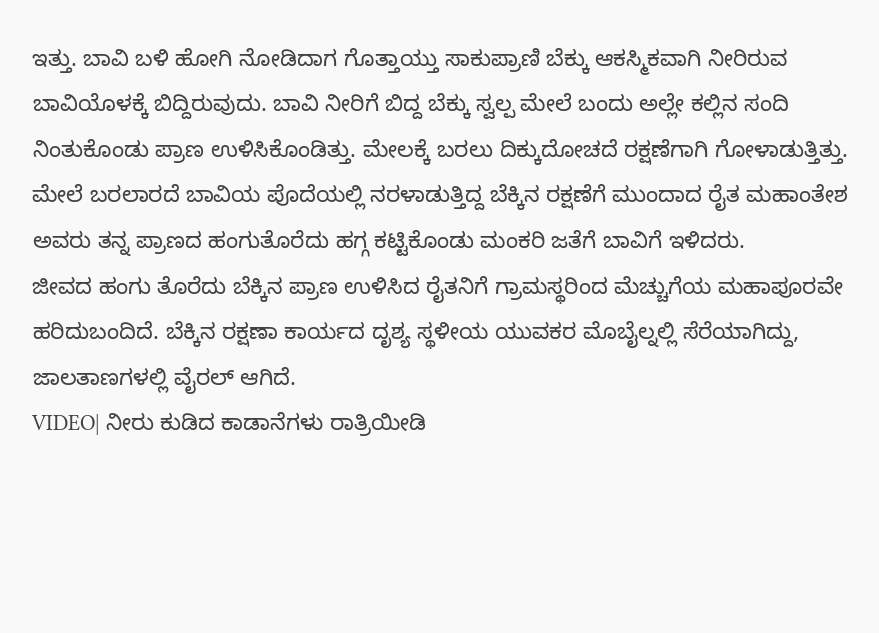ಇತ್ತು. ಬಾವಿ ಬಳಿ ಹೋಗಿ ನೋಡಿದಾಗ ಗೊತ್ತಾಯ್ತು ಸಾಕುಪ್ರಾಣಿ ಬೆಕ್ಕು ಆಕಸ್ಮಿಕವಾಗಿ ನೀರಿರುವ ಬಾವಿಯೊಳಕ್ಕೆ ಬಿದ್ದಿರುವುದು. ಬಾವಿ ನೀರಿಗೆ ಬಿದ್ದ ಬೆಕ್ಕು ಸ್ವಲ್ಪ ಮೇಲೆ ಬಂದು ಅಲ್ಲೇ ಕಲ್ಲಿನ ಸಂದಿ ನಿಂತುಕೊಂಡು ಪ್ರಾಣ ಉಳಿಸಿಕೊಂಡಿತ್ತು. ಮೇಲಕ್ಕೆ ಬರಲು ದಿಕ್ಕುದೋಚದೆ ರಕ್ಷಣೆಗಾಗಿ ಗೋಳಾಡುತ್ತಿತ್ತು.
ಮೇಲೆ ಬರಲಾರದೆ ಬಾವಿಯ ಪೊದೆಯಲ್ಲಿ ನರಳಾಡುತ್ತಿದ್ದ ಬೆಕ್ಕಿನ ರಕ್ಷಣೆಗೆ ಮುಂದಾದ ರೈತ ಮಹಾಂತೇಶ ಅವರು ತನ್ನ ಪ್ರಾಣದ ಹಂಗುತೊರೆದು ಹಗ್ಗ ಕಟ್ಟಿಕೊಂಡು ಮಂಕರಿ ಜತೆಗೆ ಬಾವಿಗೆ ಇಳಿದರು.
ಜೀವದ ಹಂಗು ತೊರೆದು ಬೆಕ್ಕಿನ ಪ್ರಾಣ ಉಳಿಸಿದ ರೈತನಿಗೆ ಗ್ರಾಮಸ್ಥರಿಂದ ಮೆಚ್ಚುಗೆಯ ಮಹಾಪೂರವೇ ಹರಿದುಬಂದಿದೆ. ಬೆಕ್ಕಿನ ರಕ್ಷಣಾ ಕಾರ್ಯದ ದೃಶ್ಯ ಸ್ಥಳೀಯ ಯುವಕರ ಮೊಬೈಲ್ನಲ್ಲಿ ಸೆರೆಯಾಗಿದ್ದು, ಜಾಲತಾಣಗಳಲ್ಲಿ ವೈರಲ್ ಆಗಿದೆ.
VIDEO| ನೀರು ಕುಡಿದ ಕಾಡಾನೆಗಳು ರಾತ್ರಿಯೀಡಿ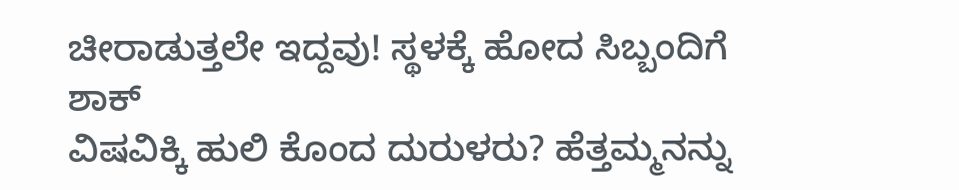ಚೀರಾಡುತ್ತಲೇ ಇದ್ದವು! ಸ್ಥಳಕ್ಕೆ ಹೋದ ಸಿಬ್ಬಂದಿಗೆ ಶಾಕ್
ವಿಷವಿಕ್ಕಿ ಹುಲಿ ಕೊಂದ ದುರುಳರು? ಹೆತ್ತಮ್ಮನನ್ನು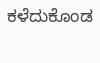ಕಳೆದುಕೊಂಡ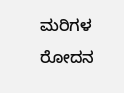ಮರಿಗಳ ರೋದನ